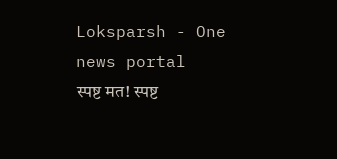Loksparsh - One news portal
स्पष्ट मत! स्पष्ट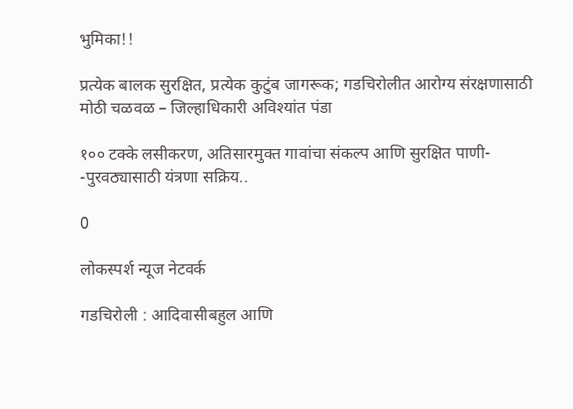भुमिका!!

प्रत्येक बालक सुरक्षित, प्रत्येक कुटुंब जागरूक; गडचिरोलीत आरोग्य संरक्षणासाठी मोठी चळवळ – जिल्हाधिकारी अविश्यांत पंडा

१०० टक्के लसीकरण, अतिसारमुक्त गावांचा संकल्प आणि सुरक्षित पाणी- -पुरवठ्यासाठी यंत्रणा सक्रिय..

0

लोकस्पर्श न्यूज नेटवर्क

गडचिरोली : आदिवासीबहुल आणि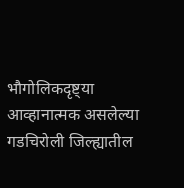भौगोलिकदृष्ट्या आव्हानात्मक असलेल्या गडचिरोली जिल्ह्यातील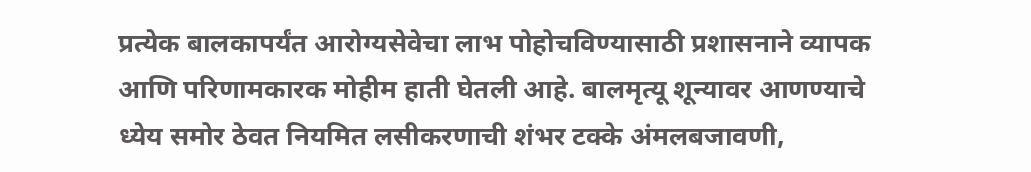प्रत्येक बालकापर्यंत आरोग्यसेवेचा लाभ पोहोचविण्यासाठी प्रशासनाने व्यापक आणि परिणामकारक मोहीम हाती घेतली आहे. बालमृत्यू शून्यावर आणण्याचे ध्येय समोर ठेवत नियमित लसीकरणाची शंभर टक्के अंमलबजावणी,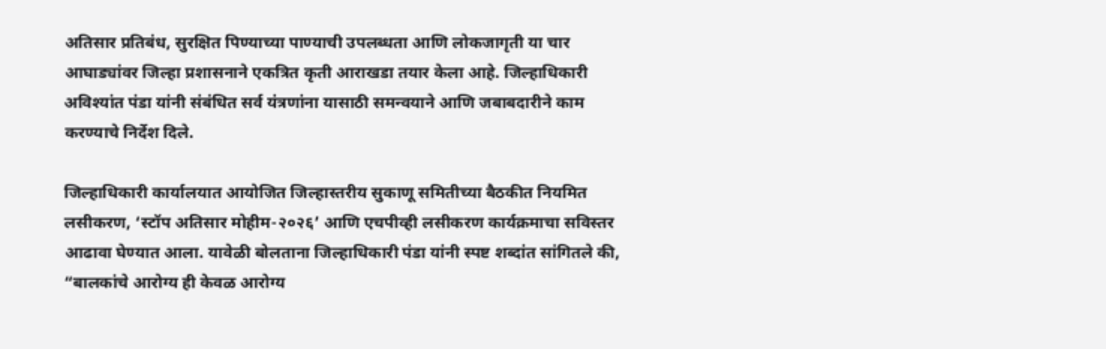अतिसार प्रतिबंध, सुरक्षित पिण्याच्या पाण्याची उपलब्धता आणि लोकजागृती या चार आघाड्यांवर जिल्हा प्रशासनाने एकत्रित कृती आराखडा तयार केला आहे. जिल्हाधिकारी अविश्यांत पंडा यांनी संबंधित सर्व यंत्रणांना यासाठी समन्वयाने आणि जबाबदारीने काम करण्याचे निर्देश दिले.

जिल्हाधिकारी कार्यालयात आयोजित जिल्हास्तरीय सुकाणू समितीच्या बैठकीत नियमित लसीकरण, ‘स्टॉप अतिसार मोहीम-२०२६’ आणि एचपीव्ही लसीकरण कार्यक्रमाचा सविस्तर आढावा घेण्यात आला. यावेळी बोलताना जिल्हाधिकारी पंडा यांनी स्पष्ट शब्दांत सांगितले की, “बालकांचे आरोग्य ही केवळ आरोग्य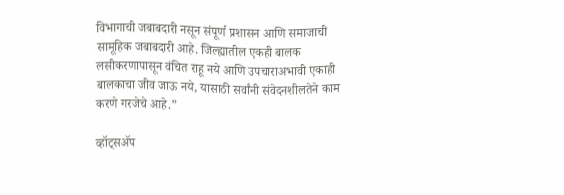विभागाची जबाबदारी नसून संपूर्ण प्रशासन आणि समाजाची सामूहिक जबाबदारी आहे. जिल्ह्यातील एकही बालक लसीकरणापासून वंचित राहू नये आणि उपचाराअभावी एकाही बालकाचा जीव जाऊ नये, यासाठी सर्वांनी संवेदनशीलतेने काम करणे गरजेचे आहे.”

व्हॉट्सॲप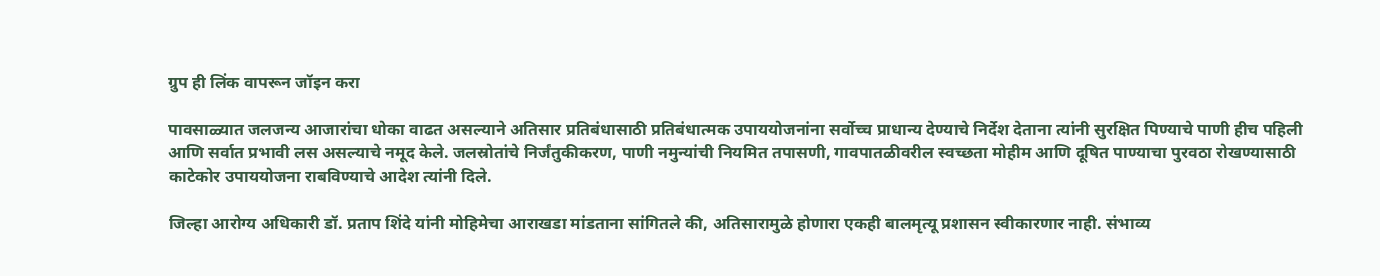ग्रुप ही लिंक वापरून जॉइन करा

पावसाळ्यात जलजन्य आजारांचा धोका वाढत असल्याने अतिसार प्रतिबंधासाठी प्रतिबंधात्मक उपाययोजनांना सर्वोच्च प्राधान्य देण्याचे निर्देश देताना त्यांनी सुरक्षित पिण्याचे पाणी हीच पहिली आणि सर्वात प्रभावी लस असल्याचे नमूद केले. जलस्रोतांचे निर्जंतुकीकरण, पाणी नमुन्यांची नियमित तपासणी, गावपातळीवरील स्वच्छता मोहीम आणि दूषित पाण्याचा पुरवठा रोखण्यासाठी काटेकोर उपाययोजना राबविण्याचे आदेश त्यांनी दिले.

जिल्हा आरोग्य अधिकारी डॉ. प्रताप शिंदे यांनी मोहिमेचा आराखडा मांडताना सांगितले की, अतिसारामुळे होणारा एकही बालमृत्यू प्रशासन स्वीकारणार नाही. संभाव्य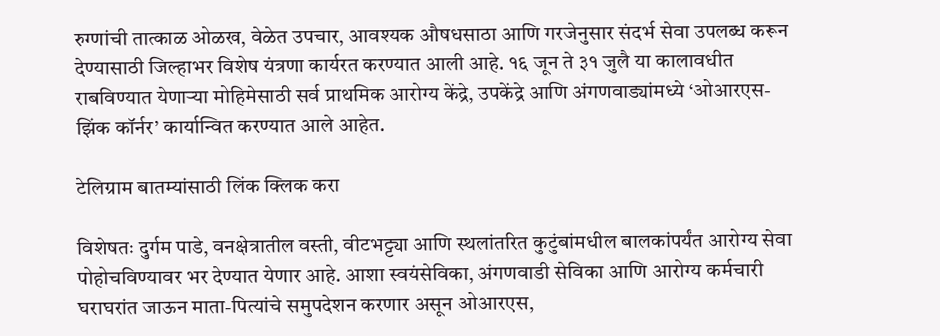रुग्णांची तात्काळ ओळख, वेळेत उपचार, आवश्यक औषधसाठा आणि गरजेनुसार संदर्भ सेवा उपलब्ध करून देण्यासाठी जिल्हाभर विशेष यंत्रणा कार्यरत करण्यात आली आहे. १६ जून ते ३१ जुलै या कालावधीत राबविण्यात येणाऱ्या मोहिमेसाठी सर्व प्राथमिक आरोग्य केंद्रे, उपकेंद्रे आणि अंगणवाड्यांमध्ये ‘ओआरएस-झिंक कॉर्नर’ कार्यान्वित करण्यात आले आहेत.

टेलिग्राम बातम्यांसाठी लिंक क्लिक करा

विशेषतः दुर्गम पाडे, वनक्षेत्रातील वस्ती, वीटभट्ट्या आणि स्थलांतरित कुटुंबांमधील बालकांपर्यंत आरोग्य सेवा पोहोचविण्यावर भर देण्यात येणार आहे. आशा स्वयंसेविका, अंगणवाडी सेविका आणि आरोग्य कर्मचारी घराघरांत जाऊन माता-पित्यांचे समुपदेशन करणार असून ओआरएस,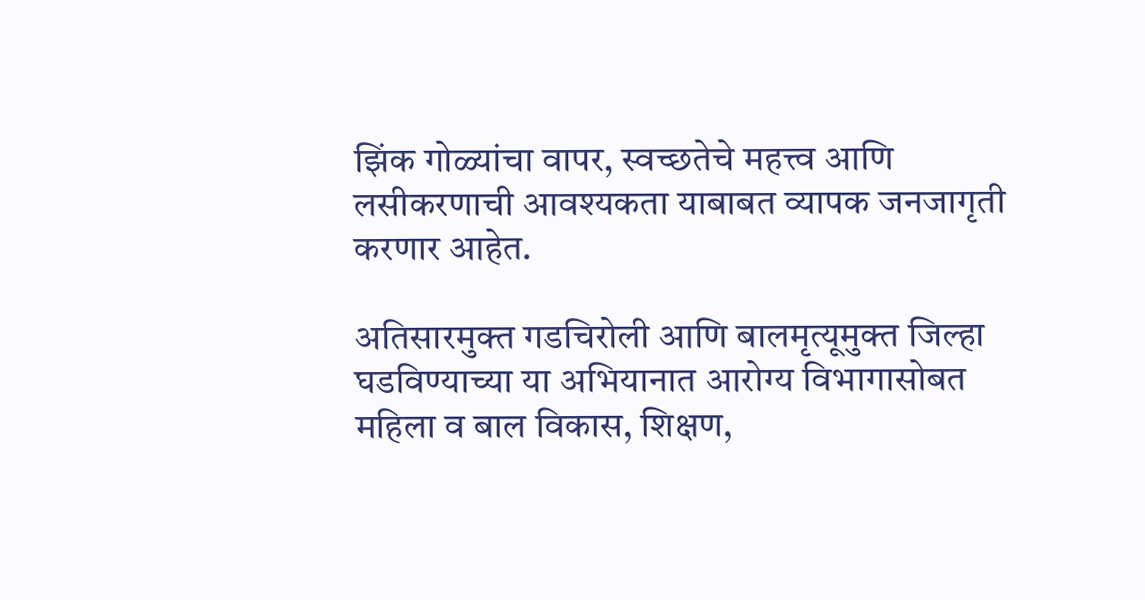झिंक गोळ्यांचा वापर, स्वच्छतेचे महत्त्व आणि लसीकरणाची आवश्यकता याबाबत व्यापक जनजागृती करणार आहेत.

अतिसारमुक्त गडचिरोली आणि बालमृत्यूमुक्त जिल्हा घडविण्याच्या या अभियानात आरोग्य विभागासोबत महिला व बाल विकास, शिक्षण,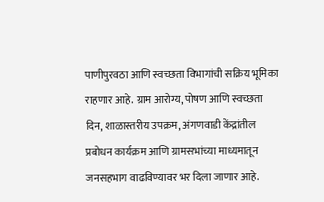पाणीपुरवठा आणि स्वच्छता विभागांची सक्रिय भूमिका राहणार आहे. ग्राम आरोग्य, पोषण आणि स्वच्छता दिन, शाळास्तरीय उपक्रम, अंगणवाडी केंद्रांतील प्रबोधन कार्यक्रम आणि ग्रामसभांच्या माध्यमातून जनसहभाग वाढविण्यावर भर दिला जाणार आहे.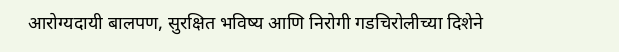आरोग्यदायी बालपण, सुरक्षित भविष्य आणि निरोगी गडचिरोलीच्या दिशेने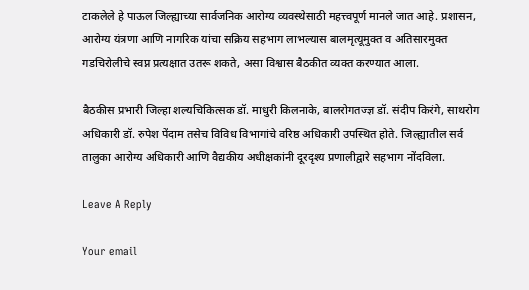टाकलेले हे पाऊल जिल्ह्याच्या सार्वजनिक आरोग्य व्यवस्थेसाठी महत्त्वपूर्ण मानले जात आहे. प्रशासन, आरोग्य यंत्रणा आणि नागरिक यांचा सक्रिय सहभाग लाभल्यास बालमृत्यूमुक्त व अतिसारमुक्त गडचिरोलीचे स्वप्न प्रत्यक्षात उतरू शकते, असा विश्वास बैठकीत व्यक्त करण्यात आला.

बैठकीस प्रभारी जिल्हा शल्यचिकित्सक डॉ. माधुरी किलनाके, बालरोगतज्ज्ञ डॉ. संदीप किरंगे, साथरोग अधिकारी डॉ. रुपेश पेंदाम तसेच विविध विभागांचे वरिष्ठ अधिकारी उपस्थित होते. जिल्ह्यातील सर्व तालुका आरोग्य अधिकारी आणि वैद्यकीय अधीक्षकांनी दूरदृश्य प्रणालीद्वारे सहभाग नोंदविला.

Leave A Reply

Your email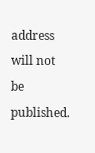address will not be published.